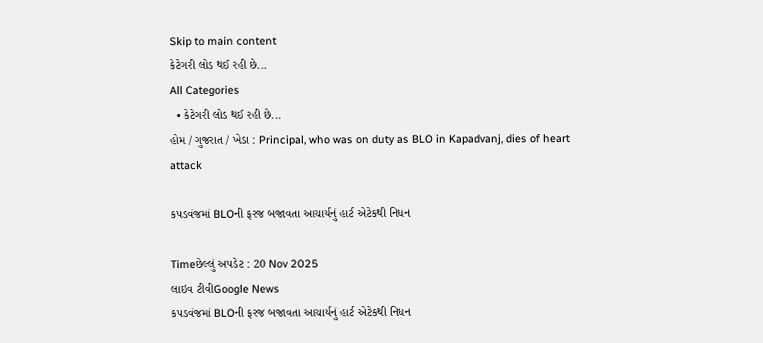Skip to main content
કેટેગરી લોડ થઈ રહી છે...
All Categories
  • કેટેગરી લોડ થઈ રહી છે...
હોમ / ગુજરાત / ખેડા : Principal, who was on duty as BLO in Kapadvanj, dies of heart attack

કપડવંજમાં BLOની ફરજ બજાવતા આચાર્યનું હાર્ટ એટેકથી નિધન

Timeછેલ્લું અપડેટ : 20 Nov 2025
લાઇવ ટીવીGoogle News
કપડવંજમાં BLOની ફરજ બજાવતા આચાર્યનું હાર્ટ એટેકથી નિધન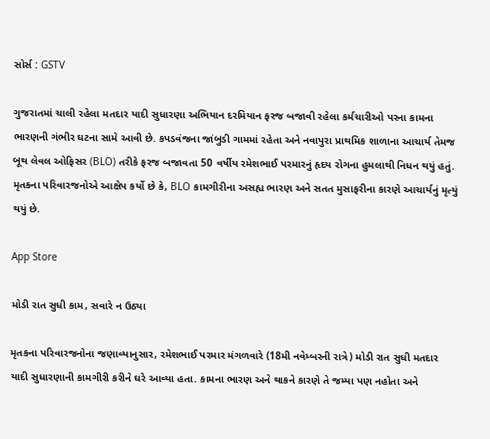સોર્સ : GSTV

ગુજરાતમાં ચાલી રહેલા મતદાર યાદી સુધારણા અભિયાન દરમિયાન ફરજ બજાવી રહેલા કર્મચારીઓ પરના કામના ભારણની ગંભીર ઘટના સામે આવી છે. કપડવંજના જાંબુડી ગામમાં રહેતા અને નવાપુરા પ્રાથમિક શાળાના આચાર્ય તેમજ બૂથ લેવલ ઓફિસર (BLO) તરીકે ફરજ બજાવતા 50 વર્ષીય રમેશભાઈ પરમારનું હૃદય રોગના હુમલાથી નિધન થયું હતું. મૃતકના પરિવારજનોએ આક્ષેપ કર્યો છે કે, BLO કામગીરીના અસહ્ય ભારણ અને સતત મુસાફરીના કારણે આચાર્યનું મૃત્યું થયું છે.

App Store

મોડી રાત સુધી કામ, સવારે ન ઉઠ્યા

મૃતકના પરિવારજનોના જણાવ્યાનુસાર, રમેશભાઈ પરમાર મંગળવારે (18મી નવેમ્બરની રાત્રે) મોડી રાત સુધી મતદાર યાદી સુધારણાની કામગીરી કરીને ઘરે આવ્યા હતા. કામના ભારણ અને થાકને કારણે તે જમ્યા પણ નહોતા અને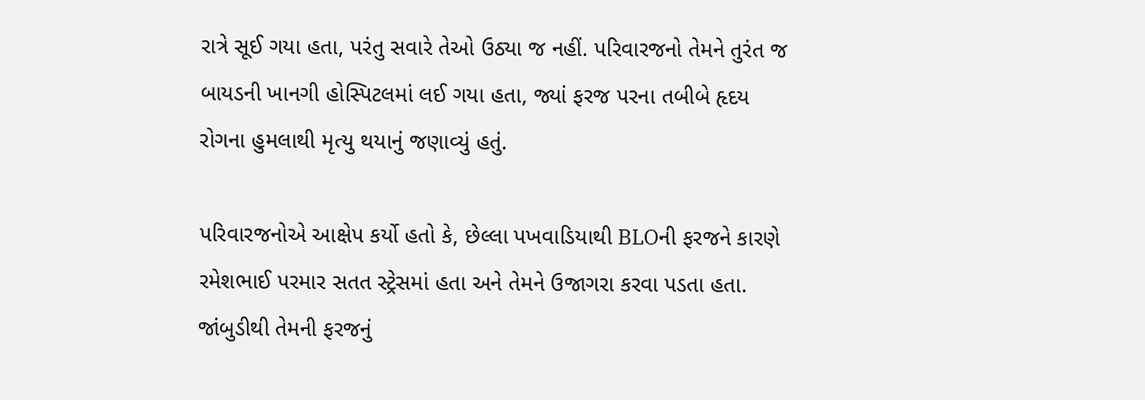રાત્રે સૂઈ ગયા હતા, પરંતુ સવારે તેઓ ઉઠ્યા જ નહીં. પરિવારજનો તેમને તુરંત જ બાયડની ખાનગી હોસ્પિટલમાં લઈ ગયા હતા, જ્યાં ફરજ પરના તબીબે હૃદય રોગના હુમલાથી મૃત્યુ થયાનું જણાવ્યું હતું.

પરિવારજનોએ આક્ષેપ કર્યો હતો કે, છેલ્લા પખવાડિયાથી BLOની ફરજને કારણે રમેશભાઈ પરમાર સતત સ્ટ્રેસમાં હતા અને તેમને ઉજાગરા કરવા પડતા હતા. જાંબુડીથી તેમની ફરજનું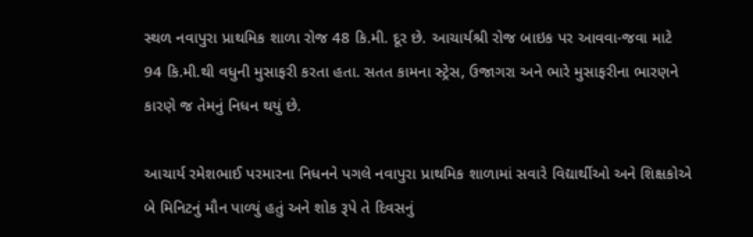સ્થળ નવાપુરા પ્રાથમિક શાળા રોજ 48 કિ.મી. દૂર છે. આચાર્યશ્રી રોજ બાઇક પર આવવા-જવા માટે 94 કિ.મી.થી વધુની મુસાફરી કરતા હતા. સતત કામના સ્ટ્રેસ, ઉજાગરા અને ભારે મુસાફરીના ભારણને કારણે જ તેમનું નિધન થયું છે.

આચાર્ય રમેશભાઈ પરમારના નિધનને પગલે નવાપુરા પ્રાથમિક શાળામાં સવારે વિદ્યાર્થીઓ અને શિક્ષકોએ બે મિનિટનું મૌન પાળ્યું હતું અને શોક રૂપે તે દિવસનું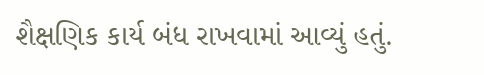શૈક્ષણિક કાર્ય બંધ રાખવામાં આવ્યું હતું.